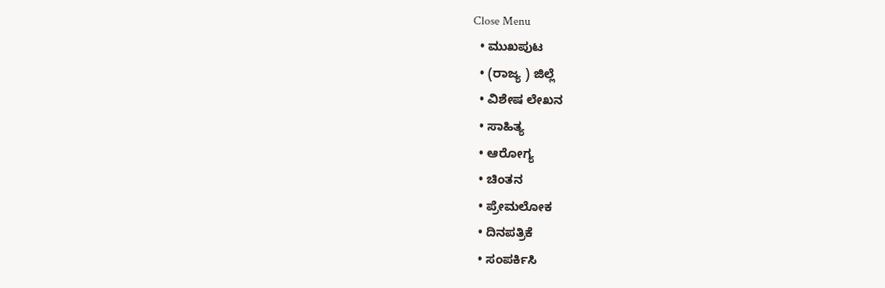Close Menu
  • ಮುಖಪುಟ
  • (ರಾಜ್ಯ ) ಜಿಲ್ಲೆ
  • ವಿಶೇಷ ಲೇಖನ
  • ಸಾಹಿತ್ಯ
  • ಆರೋಗ್ಯ
  • ಚಿಂತನ
  • ಪ್ರೇಮಲೋಕ
  • ದಿನಪತ್ರಿಕೆ
  • ಸಂಪರ್ಕಿಸಿ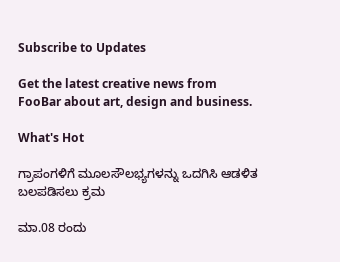Subscribe to Updates

Get the latest creative news from FooBar about art, design and business.

What's Hot

ಗ್ರಾಪಂಗಳಿಗೆ ಮೂಲಸೌಲಭ್ಯಗಳನ್ನು ಒದಗಿಸಿ ಆಡಳಿತ ಬಲಪಡಿಸಲು ಕ್ರಮ

ಮಾ.08 ರಂದು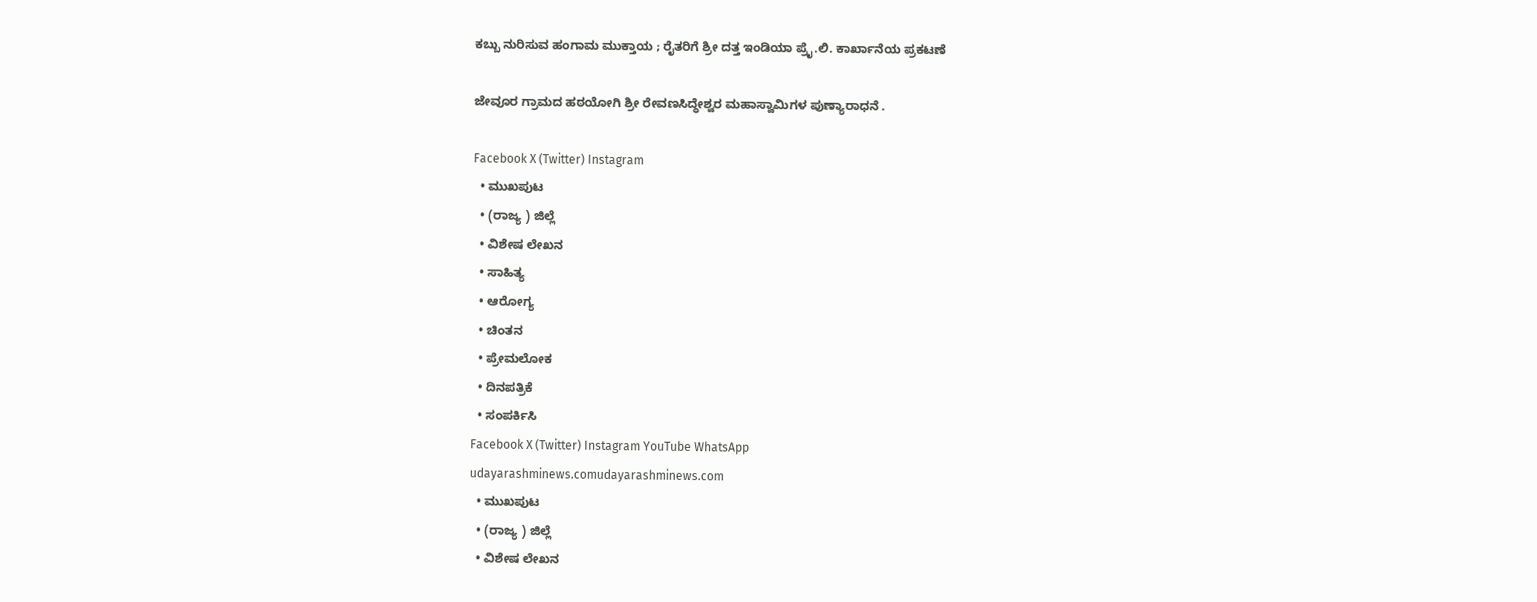ಕಬ್ಬು ನುರಿಸುವ ಹಂಗಾಮ ಮುಕ್ತಾಯ ; ರೈತರಿಗೆ ಶ್ರೀ ದತ್ತ ಇಂಡಿಯಾ ಪ್ರೈ.ಲಿ. ಕಾರ್ಖಾನೆಯ ಪ್ರಕಟಣೆ

ಜೇವೂರ ಗ್ರಾಮದ ಹಠಯೋಗಿ ಶ್ರೀ ರೇವಣಸಿದ್ಧೇಶ್ವರ ಮಹಾಸ್ವಾಮಿಗಳ ಪುಣ್ಯಾರಾಧನೆ .

Facebook X (Twitter) Instagram
  • ಮುಖಪುಟ
  • (ರಾಜ್ಯ ) ಜಿಲ್ಲೆ
  • ವಿಶೇಷ ಲೇಖನ
  • ಸಾಹಿತ್ಯ
  • ಆರೋಗ್ಯ
  • ಚಿಂತನ
  • ಪ್ರೇಮಲೋಕ
  • ದಿನಪತ್ರಿಕೆ
  • ಸಂಪರ್ಕಿಸಿ
Facebook X (Twitter) Instagram YouTube WhatsApp
udayarashminews.comudayarashminews.com
  • ಮುಖಪುಟ
  • (ರಾಜ್ಯ ) ಜಿಲ್ಲೆ
  • ವಿಶೇಷ ಲೇಖನ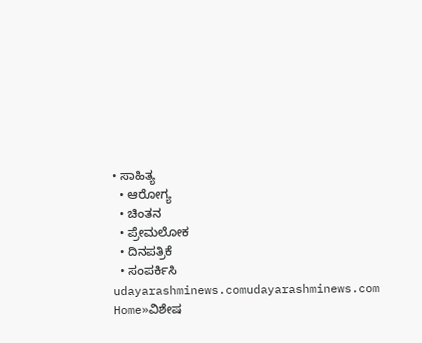• ಸಾಹಿತ್ಯ
  • ಆರೋಗ್ಯ
  • ಚಿಂತನ
  • ಪ್ರೇಮಲೋಕ
  • ದಿನಪತ್ರಿಕೆ
  • ಸಂಪರ್ಕಿಸಿ
udayarashminews.comudayarashminews.com
Home»ವಿಶೇಷ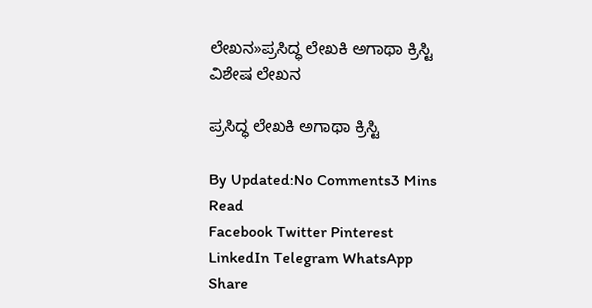ಲೇಖನ»ಪ್ರಸಿದ್ಧ ಲೇಖಕಿ ಅಗಾಥಾ ಕ್ರಿಸ್ಟಿ
ವಿಶೇಷ ಲೇಖನ

ಪ್ರಸಿದ್ಧ ಲೇಖಕಿ ಅಗಾಥಾ ಕ್ರಿಸ್ಟಿ

By Updated:No Comments3 Mins Read
Facebook Twitter Pinterest LinkedIn Telegram WhatsApp
Share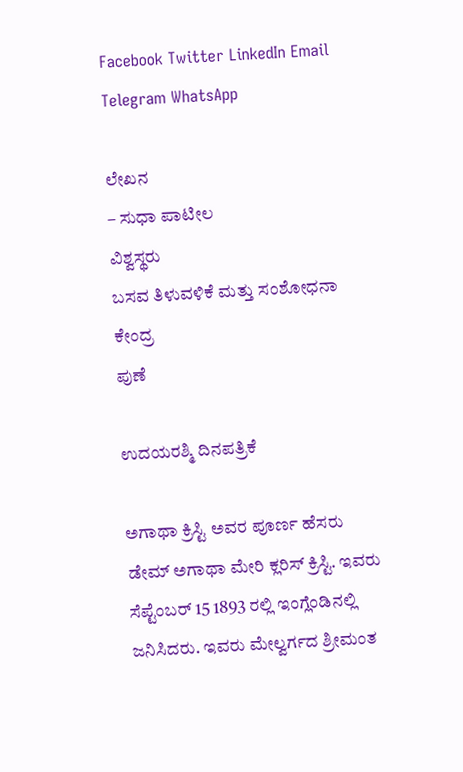Facebook Twitter LinkedIn Email Telegram WhatsApp

ಲೇಖನ
– ಸುಧಾ ಪಾಟೀಲ
ವಿಶ್ವಸ್ಥರು
ಬಸವ ತಿಳುವಳಿಕೆ ಮತ್ತು ಸಂಶೋಧನಾ ಕೇಂದ್ರ
ಪುಣೆ

ಉದಯರಶ್ಮಿ ದಿನಪತ್ರಿಕೆ

ಅಗಾಥಾ ಕ್ರಿಸ್ಟಿ ಅವರ ಪೂರ್ಣ ಹೆಸರು ಡೇಮ್ ಅಗಾಥಾ ಮೇರಿ ಕ್ಲರಿಸ್ ಕ್ರಿಸ್ಟಿ. ಇವರು ಸೆಪ್ಟೆಂಬರ್ 15 1893 ರಲ್ಲಿ ಇಂಗ್ಲೆಂಡಿನಲ್ಲಿ ಜನಿಸಿದರು. ಇವರು ಮೇಲ್ವರ್ಗದ ಶ್ರೀಮಂತ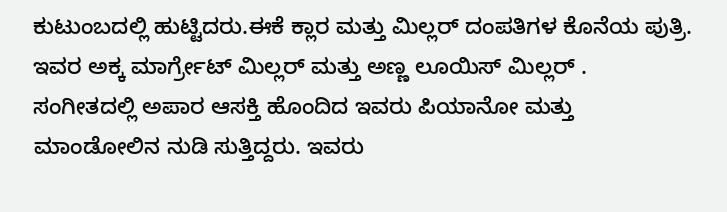ಕುಟುಂಬದಲ್ಲಿ ಹುಟ್ಟಿದರು.ಈಕೆ ಕ್ಲಾರ ಮತ್ತು ಮಿಲ್ಲರ್ ದಂಪತಿಗಳ ಕೊನೆಯ ಪುತ್ರಿ. ಇವರ ಅಕ್ಕ ಮಾರ್ಗ್ರೇಟ್ ಮಿಲ್ಲರ್ ಮತ್ತು ಅಣ್ಣ ಲೂಯಿಸ್ ಮಿಲ್ಲರ್ . ಸಂಗೀತದಲ್ಲಿ ಅಪಾರ ಆಸಕ್ತಿ ಹೊಂದಿದ ಇವರು ಪಿಯಾನೋ ಮತ್ತು ಮಾಂಡೋಲಿನ ನುಡಿ ಸುತ್ತಿದ್ದರು. ಇವರು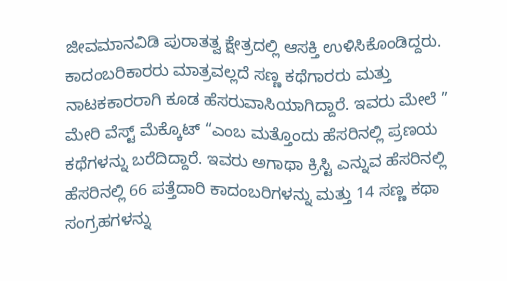ಜೀವಮಾನವಿಡಿ ಪುರಾತತ್ವ ಕ್ಷೇತ್ರದಲ್ಲಿ ಆಸಕ್ತಿ ಉಳಿಸಿಕೊಂಡಿದ್ದರು. ಕಾದಂಬರಿಕಾರರು ಮಾತ್ರವಲ್ಲದೆ ಸಣ್ಣ ಕಥೆಗಾರರು ಮತ್ತು ನಾಟಕಕಾರರಾಗಿ ಕೂಡ ಹೆಸರುವಾಸಿಯಾಗಿದ್ದಾರೆ. ಇವರು ಮೇಲೆ ” ಮೇರಿ ವೆಸ್ಟ್ ಮೆಕ್ಕೊಟ್ “ಎಂಬ ಮತ್ತೊಂದು ಹೆಸರಿನಲ್ಲಿ ಪ್ರಣಯ ಕಥೆಗಳನ್ನು ಬರೆದಿದ್ದಾರೆ. ಇವರು ಅಗಾಥಾ ಕ್ರಿಸ್ಟಿ ಎನ್ನುವ ಹೆಸರಿನಲ್ಲಿ ಹೆಸರಿನಲ್ಲಿ 66 ಪತ್ತೆದಾರಿ ಕಾದಂಬರಿಗಳನ್ನು ಮತ್ತು 14 ಸಣ್ಣ ಕಥಾ ಸಂಗ್ರಹಗಳನ್ನು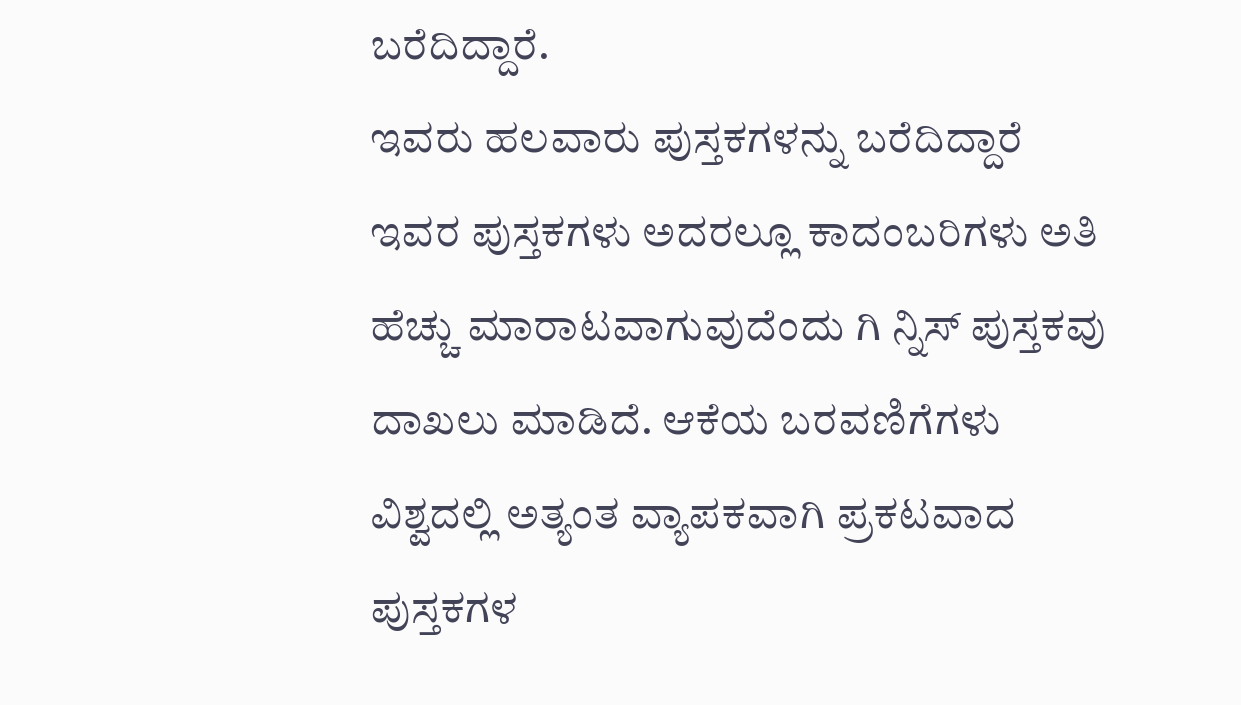ಬರೆದಿದ್ದಾರೆ.
ಇವರು ಹಲವಾರು ಪುಸ್ತಕಗಳನ್ನು ಬರೆದಿದ್ದಾರೆ ಇವರ ಪುಸ್ತಕಗಳು ಅದರಲ್ಲೂ ಕಾದಂಬರಿಗಳು ಅತಿ ಹೆಚ್ಚು ಮಾರಾಟವಾಗುವುದೆಂದು ಗಿ ನ್ನಿಸ್ ಪುಸ್ತಕವು ದಾಖಲು ಮಾಡಿದೆ. ಆಕೆಯ ಬರವಣಿಗೆಗಳು ವಿಶ್ವದಲ್ಲಿ ಅತ್ಯಂತ ವ್ಯಾಪಕವಾಗಿ ಪ್ರಕಟವಾದ ಪುಸ್ತಕಗಳ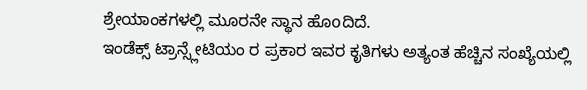ಶ್ರೇಯಾಂಕಗಳಲ್ಲಿ ಮೂರನೇ ಸ್ಥಾನ ಹೊoದಿದೆ.
ಇಂಡೆಕ್ಸ್ ಟ್ರಾನ್ಸ್ಲೇಟಿಯಂ ರ ಪ್ರಕಾರ ಇವರ ಕೃತಿಗಳು ಅತ್ಯಂತ ಹೆಚ್ಚಿನ ಸಂಖ್ಯೆಯಲ್ಲಿ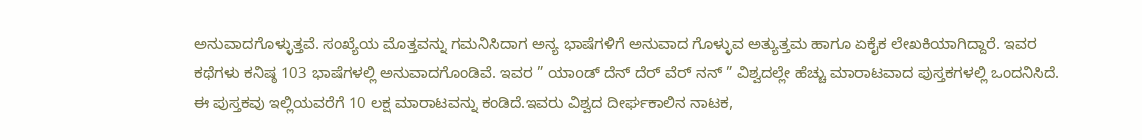ಅನುವಾದಗೊಳ್ಳುತ್ತವೆ. ಸಂಖ್ಯೆಯ ಮೊತ್ತವನ್ನು ಗಮನಿಸಿದಾಗ ಅನ್ಯ ಭಾಷೆಗಳಿಗೆ ಅನುವಾದ ಗೊಳ್ಳುವ ಅತ್ಯುತ್ತಮ ಹಾಗೂ ಏಕೈಕ ಲೇಖಕಿಯಾಗಿದ್ದಾರೆ. ಇವರ ಕಥೆಗಳು ಕನಿಷ್ಠ 103 ಭಾಷೆಗಳಲ್ಲಿ ಅನುವಾದಗೊಂಡಿವೆ. ಇವರ ” ಯಾoಡ್ ದೆನ್ ದೆರ್ ವೆರ್ ನನ್ ” ವಿಶ್ವದಲ್ಲೇ ಹೆಚ್ಚು ಮಾರಾಟವಾದ ಪುಸ್ತಕಗಳಲ್ಲಿ ಒಂದನಿಸಿದೆ. ಈ ಪುಸ್ತಕವು ಇಲ್ಲಿಯವರೆಗೆ 10 ಲಕ್ಷ ಮಾರಾಟವನ್ನು ಕಂಡಿದೆ.ಇವರು ವಿಶ್ವದ ದೀರ್ಘಕಾಲಿನ ನಾಟಕ,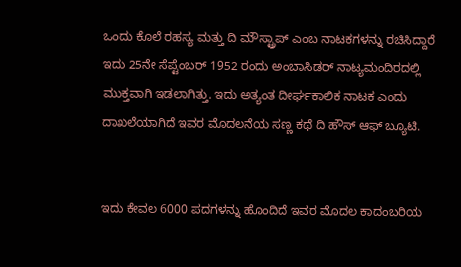ಒಂದು ಕೊಲೆ ರಹಸ್ಯ ಮತ್ತು ದಿ ಮೌಸ್ಟ್ರಾಪ್ ಎಂಬ ನಾಟಕಗಳನ್ನು ರಚಿಸಿದ್ದಾರೆ ಇದು 25ನೇ ಸೆಪ್ಟೆಂಬರ್ 1952 ರಂದು ಅಂಬಾಸಿಡರ್ ನಾಟ್ಯಮಂದಿರದಲ್ಲಿ ಮುಕ್ತವಾಗಿ ಇಡಲಾಗಿತ್ತು. ಇದು ಅತ್ಯಂತ ದೀರ್ಘಕಾಲಿಕ ನಾಟಕ ಎಂದು ದಾಖಲೆಯಾಗಿದೆ ಇವರ ಮೊದಲನೆಯ ಸಣ್ಣ ಕಥೆ ದಿ ಹೌಸ್ ಆಫ್ ಬ್ಯೂಟಿ.


ಇದು ಕೇವಲ 6000 ಪದಗಳನ್ನು ಹೊಂದಿದೆ ಇವರ ಮೊದಲ ಕಾದಂಬರಿಯ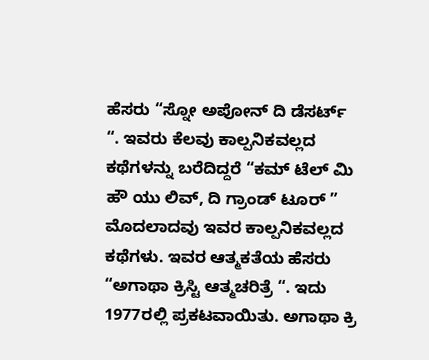ಹೆಸರು “ಸ್ನೋ ಅಪೋನ್ ದಿ ಡೆಸರ್ಟ್ “. ಇವರು ಕೆಲವು ಕಾಲ್ಪನಿಕವಲ್ಲದ ಕಥೆಗಳನ್ನು ಬರೆದಿದ್ದರೆ “ಕಮ್ ಟೆಲ್ ಮಿ ಹೌ ಯು ಲಿವ್, ದಿ ಗ್ರಾಂಡ್ ಟೂರ್ ” ಮೊದಲಾದವು ಇವರ ಕಾಲ್ಪನಿಕವಲ್ಲದ ಕಥೆಗಳು. ಇವರ ಆತ್ಮಕತೆಯ ಹೆಸರು “ಅಗಾಥಾ ಕ್ರಿಸ್ಟಿ ಆತ್ಮಚರಿತ್ರೆ “. ಇದು 1977ರಲ್ಲಿ ಪ್ರಕಟವಾಯಿತು. ಅಗಾಥಾ ಕ್ರಿ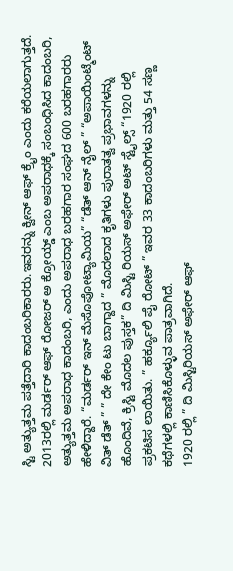ಸ್ಟಿ ಅತ್ಯುತ್ತಮ ಪತ್ತೆದಾರಿ ಕಾದಂಬರಿಕಾರರು.ಇವರನ್ನು ಕ್ವೀನ್ ಆಫ್ ಕ್ರೈಂ ಎಂದು ಕರೆಯಲಾಗುತ್ತದೆ. 2013ರಲ್ಲಿ ಮರ್ಡರ್ ಆಫ್ ರೋಜರ್ ಅ ಕ್ರೋಯ್ಡ್ ಎಂಬ ಅಪರಾಧಕ್ಕೆ ಸಂಬಂಧಿಸಿದ ಕಾದಂಬರಿ, ಅತ್ಯುತ್ತಮ ಅಪರಾಧ ಕಾದಂಬರಿ, ಎಂದು ಅಪರಾಧ ಬರಹಗಾರ ಸಂಘದ 600 ಬರಹಗಾರರು ಹೇಳಿದ್ದಾರೆ. “ಮರ್ಡರ್ ಇನ್ ಮೆಸೊಪೋಟ್ಯಾಮಿಯ” “ಡೆತ್ ಆನ್ ನೈಲ್ ” “ಅಪಾಯಿಂಟ್ಮೆಂಟ್ ವಿತ್ ಡೆತ್ ” ” ದೇ ಕೇಂ ಟು ಬಾಗ್ದಾದ ” ಮೊದಲಾದ ಕೃತಿಗಳು ಪುರಾತತ್ವ ಪ್ರಭಾವಗಳನ್ನು ಹೊಂದಿವೆ, ಕ್ರಿಸ್ಟಿ ಮೊದಲ ಪುಸ್ತಕ” ದಿ ಮಿಸ್ಟಿ ರಿಯಸ್ ಅಫೇರ್ ಅಟ್ ಸ್ಟೈಲ್ಸ್ “1920 ರಲ್ಲಿ ಪ್ರಕಟಿಸ ಲಾಯಿತು. ” ಹರ್ಕ್ಯೂಲಿ ಪೈ ರೋಟ್ ” ಇವರ 33 ಕಾದಂಬರಿಗಳು ಮತ್ತು 54 ಸಣ್ಣ ಕಥೆಗಳಲ್ಲಿ ಕಾಣಿಸಿಕೊಳ್ಳುವ ಪಾತ್ರವಾಗಿದೆ.
1920 ರಲ್ಲಿ ” ದಿ ಮಿಸ್ಟಿರಿಯಸ್ ಅಫೇರ್ ಆಫ್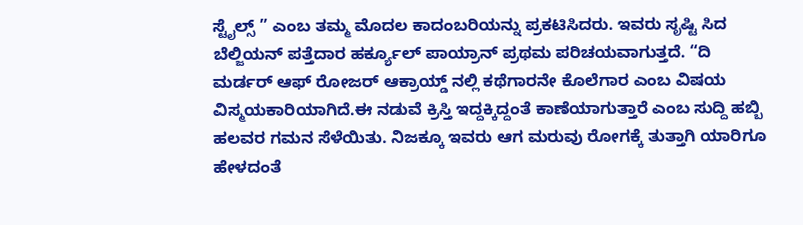ಸ್ಟೈಲ್ಸ್ ” ಎಂಬ ತಮ್ಮ ಮೊದಲ ಕಾದಂಬರಿಯನ್ನು ಪ್ರಕಟಿಸಿದರು. ಇವರು ಸೃಷ್ಟಿ ಸಿದ ಬೆಲ್ಜಿಯನ್ ಪತ್ತೆದಾರ ಹರ್ಕ್ಯೂಲ್ ಪಾಯ್ರಾನ್ ಪ್ರಥಮ ಪರಿಚಯವಾಗುತ್ತದೆ. “ದಿ ಮರ್ಡರ್ ಆಫ್ ರೋಜರ್ ಆಕ್ರಾಯ್ಡ್ ನಲ್ಲಿ ಕಥೆಗಾರನೇ ಕೊಲೆಗಾರ ಎಂಬ ವಿಷಯ ವಿಸ್ಮಯಕಾರಿಯಾಗಿದೆ.ಈ ನಡುವೆ ಕ್ರಿಸ್ತಿ ಇದ್ದಕ್ಕಿದ್ದಂತೆ ಕಾಣೆಯಾಗುತ್ತಾರೆ ಎಂಬ ಸುದ್ದಿ ಹಬ್ಬಿ ಹಲವರ ಗಮನ ಸೆಳೆಯಿತು. ನಿಜಕ್ಕೂ ಇವರು ಆಗ ಮರುವು ರೋಗಕ್ಕೆ ತುತ್ತಾಗಿ ಯಾರಿಗೂ ಹೇಳದಂತೆ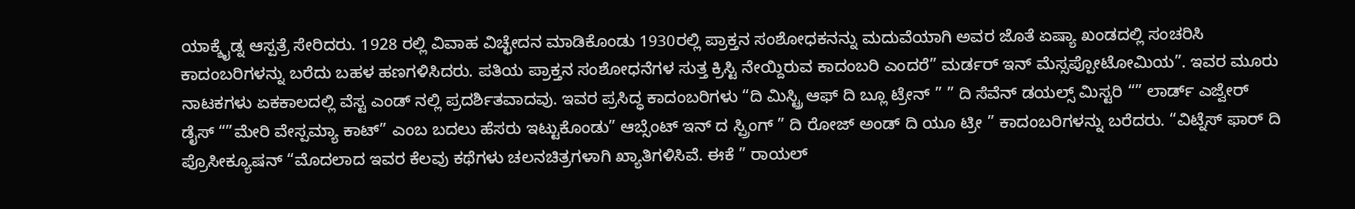ಯಾಕ್ಶೈಡ್ನ ಆಸ್ಪತ್ರೆ ಸೇರಿದರು. 1928 ರಲ್ಲಿ ವಿವಾಹ ವಿಚ್ಛೇದನ ಮಾಡಿಕೊಂಡು 1930ರಲ್ಲಿ ಪ್ರಾಕ್ತನ ಸಂಶೋಧಕನನ್ನು ಮದುವೆಯಾಗಿ ಅವರ ಜೊತೆ ಏಷ್ಯಾ ಖಂಡದಲ್ಲಿ ಸಂಚರಿಸಿ ಕಾದಂಬರಿಗಳನ್ನು ಬರೆದು ಬಹಳ ಹಣಗಳಿಸಿದರು. ಪತಿಯ ಪ್ರಾಕ್ತನ ಸಂಶೋಧನೆಗಳ ಸುತ್ತ ಕ್ರಿಸ್ಟಿ ನೇಯ್ದಿರುವ ಕಾದಂಬರಿ ಎಂದರೆ” ಮರ್ಡರ್ ಇನ್ ಮೆಸ್ಸಪ್ಪೋಟೋಮಿಯ”. ಇವರ ಮೂರು ನಾಟಕಗಳು ಏಕಕಾಲದಲ್ಲಿ ವೆಸ್ಟ ಎಂಡ್ ನಲ್ಲಿ ಪ್ರದರ್ಶಿತವಾದವು. ಇವರ ಪ್ರಸಿದ್ಧ ಕಾದಂಬರಿಗಳು “ದಿ ಮಿಸ್ಟ್ರಿ ಆಫ್ ದಿ ಬ್ಲೂ ಟ್ರೇನ್ ” ” ದಿ ಸೆವೆನ್ ಡಯಲ್ಸ್ ಮಿಸ್ಟರಿ “” ಲಾರ್ಡ್ ಎಜ್ವೇರ್ ಡೈಸ್ “”ಮೇರಿ ವೇಸ್ಪಮ್ಯಾ ಕಾಟ್” ಎಂಬ ಬದಲು ಹೆಸರು ಇಟ್ಟುಕೊಂಡು” ಆಬ್ಸೆಂಟ್ ಇನ್ ದ ಸ್ಪ್ರಿಂಗ್ ” ದಿ ರೋಜ್ ಅಂಡ್ ದಿ ಯೂ ಟ್ರೀ ” ಕಾದಂಬರಿಗಳನ್ನು ಬರೆದರು. “ವಿಟ್ನೆಸ್ ಫಾರ್ ದಿ ಪ್ರೊಸೀಕ್ಯೂಷನ್ “ಮೊದಲಾದ ಇವರ ಕೆಲವು ಕಥೆಗಳು ಚಲನಚಿತ್ರಗಳಾಗಿ ಖ್ಯಾತಿಗಳಿಸಿವೆ. ಈಕೆ ” ರಾಯಲ್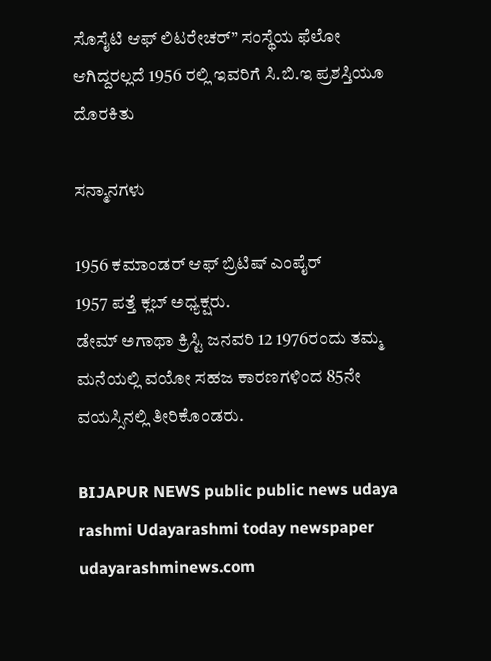ಸೊಸೈಟಿ ಆಫ್ ಲಿಟರೇಚರ್” ಸಂಸ್ಥೆಯ ಫೆಲೋ ಆಗಿದ್ದರಲ್ಲದೆ 1956 ರಲ್ಲಿ ಇವರಿಗೆ ಸಿ.ಬಿ.ಇ ಪ್ರಶಸ್ತಿಯೂ ದೊರಕಿತು

ಸನ್ಮಾನಗಳು

1956 ಕಮಾಂಡರ್ ಆಫ್ ಬ್ರಿಟಿಷ್ ಎಂಪೈರ್
1957 ಪತ್ತೆ ಕ್ಲಬ್ ಅಧ್ಯಕ್ಷರು.
ಡೇಮ್ ಅಗಾಥಾ ಕ್ರಿಸ್ಟಿ ಜನವರಿ 12 1976ರಂದು ತಮ್ಮ ಮನೆಯಲ್ಲಿ ವಯೋ ಸಹಜ ಕಾರಣಗಳಿಂದ 85ನೇ ವಯಸ್ಸಿನಲ್ಲಿ ತೀರಿಕೊಂಡರು.

BIJAPUR NEWS public public news udaya rashmi Udayarashmi today newspaper udayarashminews.com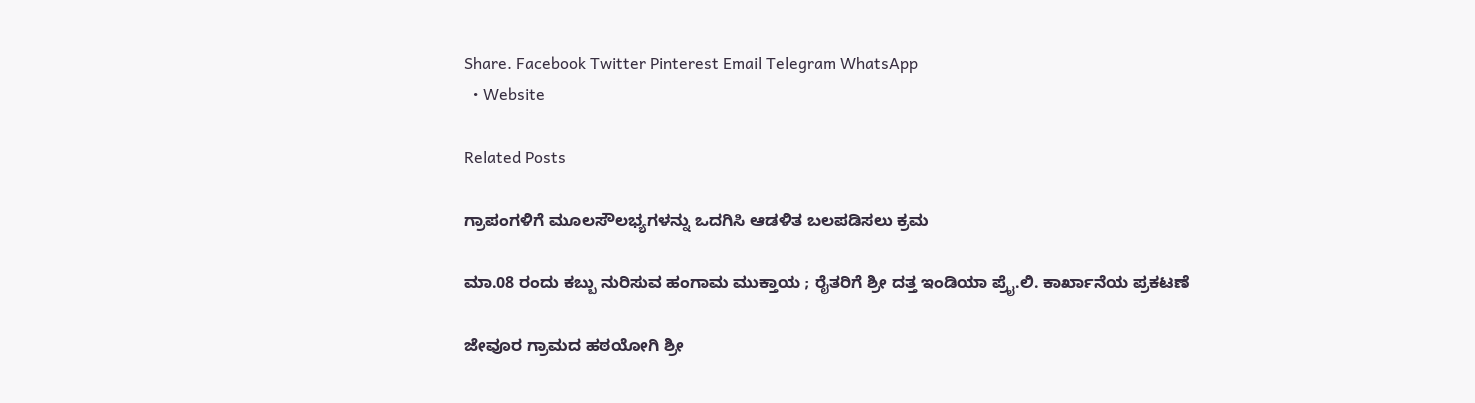Share. Facebook Twitter Pinterest Email Telegram WhatsApp
  • Website

Related Posts

ಗ್ರಾಪಂಗಳಿಗೆ ಮೂಲಸೌಲಭ್ಯಗಳನ್ನು ಒದಗಿಸಿ ಆಡಳಿತ ಬಲಪಡಿಸಲು ಕ್ರಮ

ಮಾ.08 ರಂದು ಕಬ್ಬು ನುರಿಸುವ ಹಂಗಾಮ ಮುಕ್ತಾಯ ; ರೈತರಿಗೆ ಶ್ರೀ ದತ್ತ ಇಂಡಿಯಾ ಪ್ರೈ.ಲಿ. ಕಾರ್ಖಾನೆಯ ಪ್ರಕಟಣೆ

ಜೇವೂರ ಗ್ರಾಮದ ಹಠಯೋಗಿ ಶ್ರೀ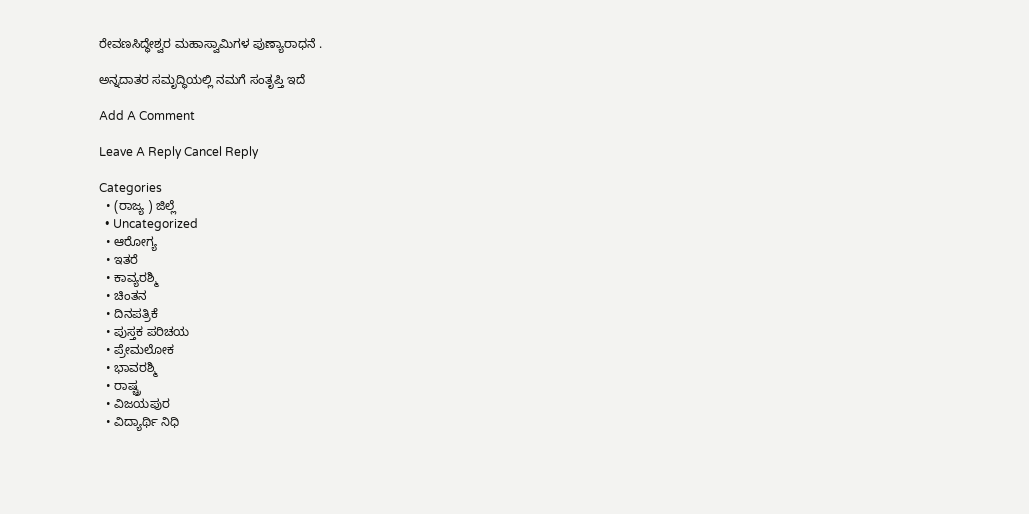ರೇವಣಸಿದ್ಧೇಶ್ವರ ಮಹಾಸ್ವಾಮಿಗಳ ಪುಣ್ಯಾರಾಧನೆ .

ಅನ್ನದಾತರ ಸಮೃದ್ಧಿಯಲ್ಲಿ ನಮಗೆ ಸಂತೃಪ್ತಿ ಇದೆ

Add A Comment

Leave A Reply Cancel Reply

Categories
  • (ರಾಜ್ಯ ) ಜಿಲ್ಲೆ
  • Uncategorized
  • ಆರೋಗ್ಯ
  • ಇತರೆ
  • ಕಾವ್ಯರಶ್ಮಿ
  • ಚಿಂತನ
  • ದಿನಪತ್ರಿಕೆ
  • ಪುಸ್ತಕ ಪರಿಚಯ
  • ಪ್ರೇಮಲೋಕ
  • ಭಾವರಶ್ಮಿ
  • ರಾಷ್ಚ್ರ
  • ವಿಜಯಪುರ
  • ವಿದ್ಯಾರ್ಥಿ ನಿಧಿ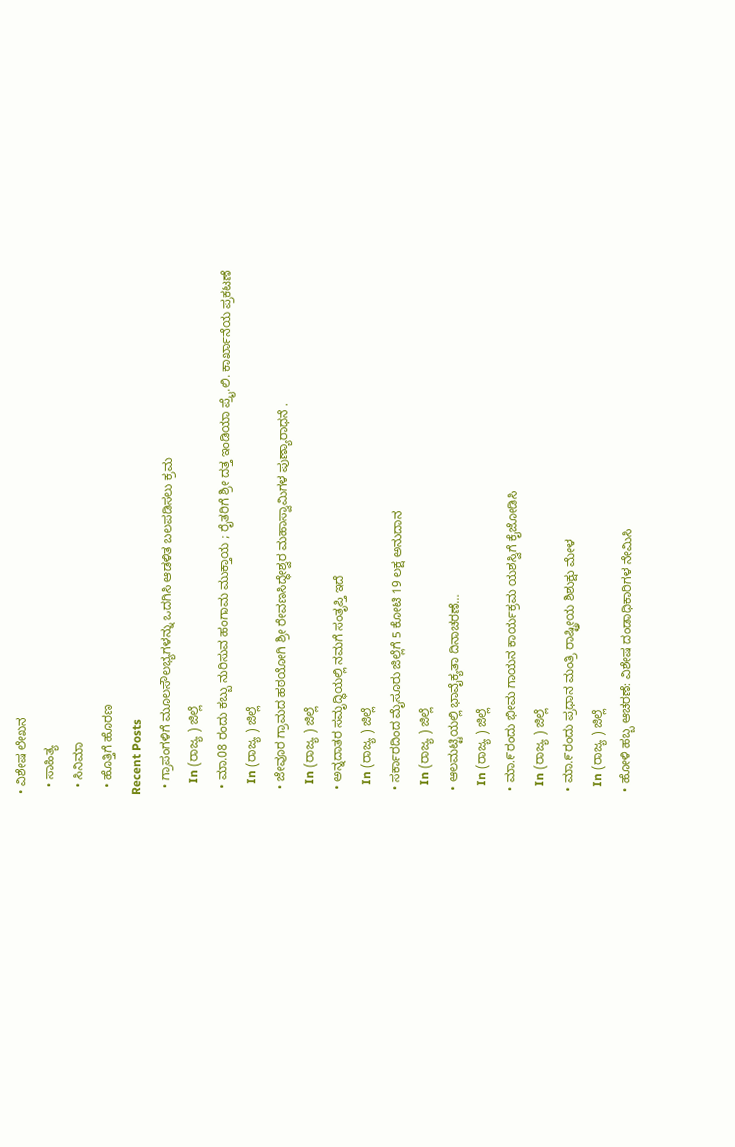• ವಿಶೇಷ ಲೇಖನ
  • ಸಾಹಿತ್ಯ
  • ಸಿನಿಮಾ
  • ಹೊತ್ತಿಗೆ ಹೊರಣ
Recent Posts
  • ಗ್ರಾಪಂಗಳಿಗೆ ಮೂಲಸೌಲಭ್ಯಗಳನ್ನು ಒದಗಿಸಿ ಆಡಳಿತ ಬಲಪಡಿಸಲು ಕ್ರಮ
    In (ರಾಜ್ಯ ) ಜಿಲ್ಲೆ
  • ಮಾ.08 ರಂದು ಕಬ್ಬು ನುರಿಸುವ ಹಂಗಾಮ ಮುಕ್ತಾಯ ; ರೈತರಿಗೆ ಶ್ರೀ ದತ್ತ ಇಂಡಿಯಾ ಪ್ರೈ.ಲಿ. ಕಾರ್ಖಾನೆಯ ಪ್ರಕಟಣೆ
    In (ರಾಜ್ಯ ) ಜಿಲ್ಲೆ
  • ಜೇವೂರ ಗ್ರಾಮದ ಹಠಯೋಗಿ ಶ್ರೀ ರೇವಣಸಿದ್ಧೇಶ್ವರ ಮಹಾಸ್ವಾಮಿಗಳ ಪುಣ್ಯಾರಾಧನೆ .
    In (ರಾಜ್ಯ ) ಜಿಲ್ಲೆ
  • ಅನ್ನದಾತರ ಸಮೃದ್ಧಿಯಲ್ಲಿ ನಮಗೆ ಸಂತೃಪ್ತಿ ಇದೆ
    In (ರಾಜ್ಯ ) ಜಿಲ್ಲೆ
  • ಸರ್ಕಾರದಿಂದ ಮೈಸೂರು ಜಿಲ್ಲೆಗೆ 5 ಕೋಟಿ 19 ಲಕ್ಷ ಅನುದಾನ
    In (ರಾಜ್ಯ ) ಜಿಲ್ಲೆ
  • ಆಲಮಟ್ಟಿಯಲ್ಲಿ ಭಾವೈಕ್ಯತಾ ದಿನಾಚರಣೆ…
    In (ರಾಜ್ಯ ) ಜಿಲ್ಲೆ
  • ಮಾ.೯ರಂದು ಭೀಮ ಗಾಯನ ಕಾರ್ಯಕ್ರಮ ಯಶಸ್ವಿಗೆ ಕೈಜೋಡಿಸಿ
    In (ರಾಜ್ಯ ) ಜಿಲ್ಲೆ
  • ಮಾ.೯ರಂದು ಪ್ರಧಾನ ಮಂತ್ರಿ ರಾಷ್ಟ್ರೀಯ ಶಿಶುಕ್ಷು ಮೇಳ
    In (ರಾಜ್ಯ ) ಜಿಲ್ಲೆ
  • ಹೋಳಿ ಹಬ್ಬ ಆಚರಣೆ: ವಿಶೇಷ ದಂಡಾಧಿಕಾರಿಗಳ ನೇಮಿಸಿ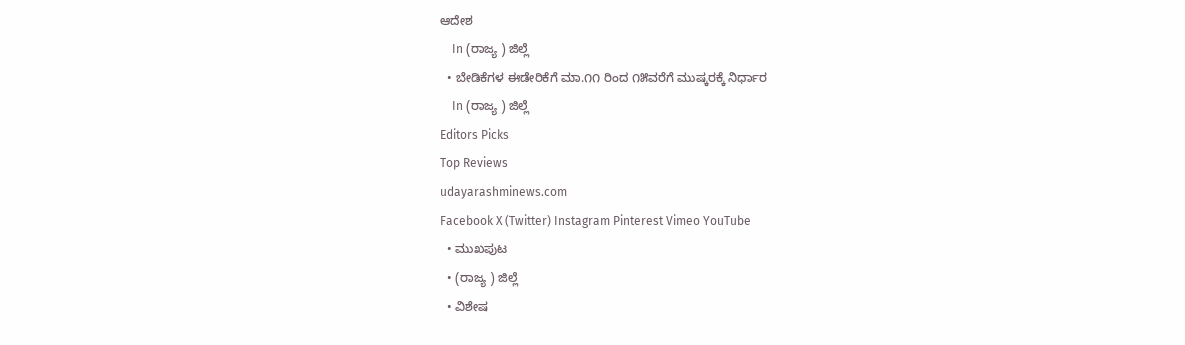ಆದೇಶ
    In (ರಾಜ್ಯ ) ಜಿಲ್ಲೆ
  • ಬೇಡಿಕೆಗಳ ಈಡೇರಿಕೆಗೆ ಮಾ.೧೧ ರಿಂದ ೧೫ವರೆಗೆ ಮುಷ್ಕರಕ್ಕೆ ನಿರ್ಧಾರ
    In (ರಾಜ್ಯ ) ಜಿಲ್ಲೆ
Editors Picks
Top Reviews
udayarashminews.com
Facebook X (Twitter) Instagram Pinterest Vimeo YouTube
  • ಮುಖಪುಟ
  • (ರಾಜ್ಯ ) ಜಿಲ್ಲೆ
  • ವಿಶೇಷ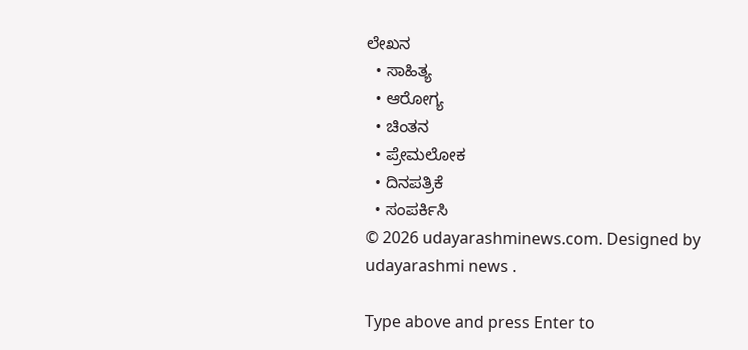ಲೇಖನ
  • ಸಾಹಿತ್ಯ
  • ಆರೋಗ್ಯ
  • ಚಿಂತನ
  • ಪ್ರೇಮಲೋಕ
  • ದಿನಪತ್ರಿಕೆ
  • ಸಂಪರ್ಕಿಸಿ
© 2026 udayarashminews.com. Designed by udayarashmi news .

Type above and press Enter to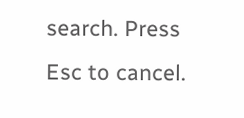search. Press Esc to cancel.